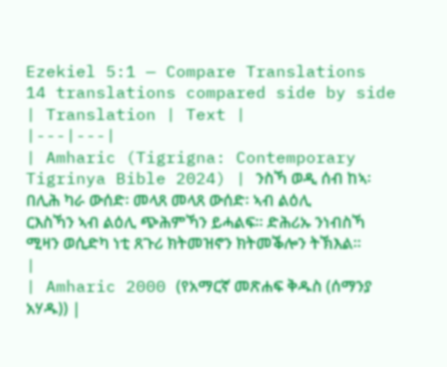Ezekiel 5:1 — Compare Translations
14 translations compared side by side
| Translation | Text |
|---|---|
| Amharic (Tigrigna: Contemporary Tigrinya Bible 2024) | ንስኻ ወዲ ሰብ ከኣ፡ በሊሕ ካራ ውሰድ፡ መላጸ መላጸ ውሰድ፡ ኣብ ልዕሊ ርእስኻን ኣብ ልዕሊ ጭሕምኻን ይሓልፍ። ድሕሪኡ ንነብስኻ ሚዛን ወሲድካ ነቲ ጸጉሪ ክትመዝኖን ክትመቕሎን ትኽእል። |
| Amharic 2000 (የአማርኛ መጽሐፍ ቅዱስ (ሰማንያ አሃዱ)) |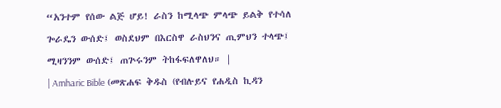“አንተም የሰው ልጅ ሆይ! ራስን ከሚላጭ ምላጭ ይልቅ የተሳለ ጐራዴን ውሰድ፤ ወስደህም በእርስዋ ራስህንና ጢምህን ተላጭ፤ ሚዛንንም ውሰድ፤ ጠጕሩንም ትከፋፍለዋለህ። |
| Amharic Bible (መጽሐፍ ቅዱስ (የብሉይና የሐዲስ ኪዳን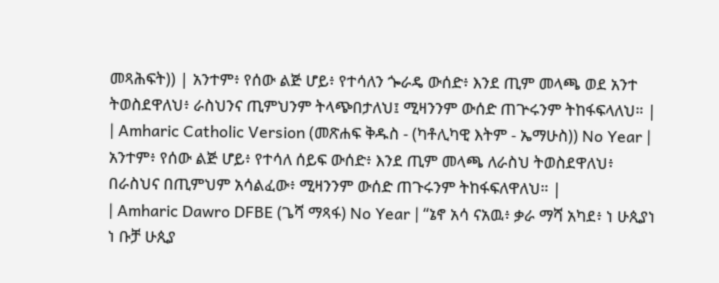መጻሕፍት)) | አንተም፥ የሰው ልጅ ሆይ፥ የተሳለን ጐራዴ ውሰድ፥ እንደ ጢም መላጫ ወደ አንተ ትወስደዋለህ፥ ራስህንና ጢምህንም ትላጭበታለህ፤ ሚዛንንም ውሰድ ጠጕሩንም ትከፋፍላለህ። |
| Amharic Catholic Version (መጽሐፍ ቅዱስ - (ካቶሊካዊ እትም - ኤማሁስ)) No Year | አንተም፥ የሰው ልጅ ሆይ፥ የተሳለ ሰይፍ ውሰድ፥ እንደ ጢም መላጫ ለራስህ ትወስደዋለህ፥ በራስህና በጢምህም አሳልፈው፥ ሚዛንንም ውሰድ ጠጉሩንም ትከፋፍለዋለህ። |
| Amharic Dawro DFBE (ጌሻ ማጻፋ) No Year | “ኔኖ አሳ ናአዉ፥ ቃራ ማሻ አካደ፥ ነ ሁጲያነ ነ ቡቻ ሁጲያ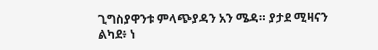ጊግስያዋንቱ ምላጭያዳን አን ሜዳ። ያታደ ሚዛናን ልካደ፥ ነ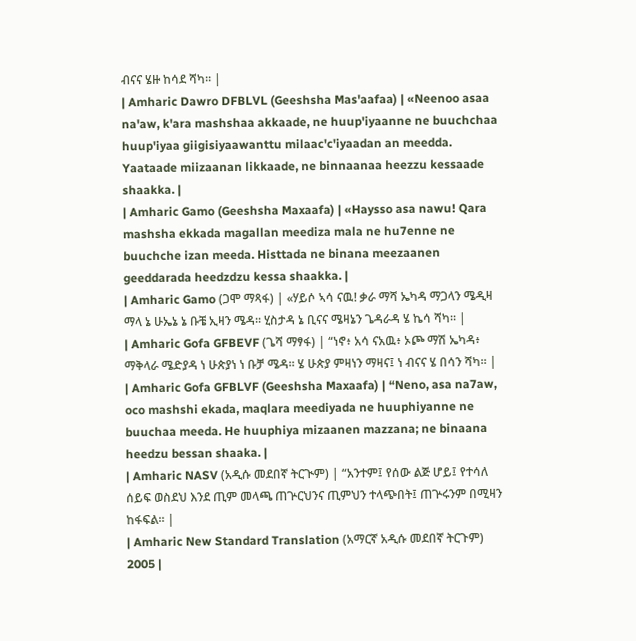ብናና ሄዙ ከሳደ ሻካ። |
| Amharic Dawro DFBLVL (Geeshsha Mas'aafaa) | «Neenoo asaa na'aw, k'ara mashshaa akkaade, ne huup'iyaanne ne buuchchaa huup'iyaa giigisiyaawanttu milaac'c'iyaadan an meedda. Yaataade miizaanan likkaade, ne binnaanaa heezzu kessaade shaakka. |
| Amharic Gamo (Geeshsha Maxaafa) | «Haysso asa nawu! Qara mashsha ekkada magallan meediza mala ne hu7enne ne buuchche izan meeda. Histtada ne binana meezaanen geeddarada heedzdzu kessa shaakka. |
| Amharic Gamo (ጋሞ ማጻፋ) | «ሃይሶ ኣሳ ናዉ! ቃራ ማሻ ኤካዳ ማጋላን ሜዲዛ ማላ ኔ ሁኤኔ ኔ ቡቼ ኢዛን ሜዳ። ሂስታዳ ኔ ቢናና ሜዛኔን ጌዳራዳ ሄ ኬሳ ሻካ። |
| Amharic Gofa GFBEVF (ጌሻ ማፃፋ) | “ነኖ፥ አሳ ናአዉ፥ ኦጮ ማሽ ኤካዳ፥ ማቅላራ ሜድያዳ ነ ሁጵያነ ነ ቡቻ ሜዳ። ሄ ሁጵያ ምዛነን ማዛና፤ ነ ብናና ሄ በሳን ሻካ። |
| Amharic Gofa GFBLVF (Geeshsha Maxaafa) | “Neno, asa na7aw, oco mashshi ekada, maqlara meediyada ne huuphiyanne ne buuchaa meeda. He huuphiya mizaanen mazzana; ne binaana heedzu bessan shaaka. |
| Amharic NASV (አዲሱ መደበኛ ትርጒም) | “አንተም፤ የሰው ልጅ ሆይ፤ የተሳለ ሰይፍ ወስደህ እንደ ጢም መላጫ ጠጕርህንና ጢምህን ተላጭበት፤ ጠጕሩንም በሚዛን ከፋፍል። |
| Amharic New Standard Translation (አማርኛ አዲሱ መደበኛ ትርጉም) 2005 |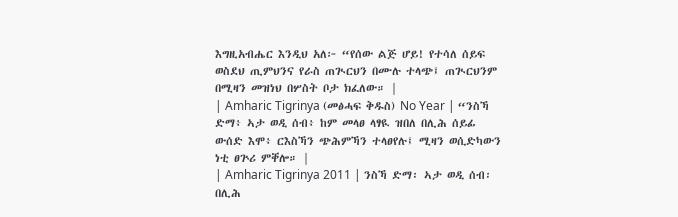እግዚአብሔር እንዲህ አለ፦ “የሰው ልጅ ሆይ! የተሳለ ሰይፍ ወስደህ ጢምህንና የራስ ጠጒርህን በሙሉ ተላጭ፤ ጠጒርህንም በሚዛን መዝነህ በሦስት ቦታ ክፈለው። |
| Amharic Tigrinya (መፅሓፍ ቅዱስ) No Year | “ንስኻ ድማ፥ ኣታ ወዲ ሰብ፥ ከም መላፀ ላፃዪ ዝበለ በሊሕ ሰይፊ ውሰድ እሞ፥ ርእስኻን ጭሕምኻን ተላፀየሉ፤ ሚዛን ወሲድካውን ነቲ ፀጕሪ ምቐሎ። |
| Amharic Tigrinya 2011 | ንስኻ ድማ፡ ኣታ ወዲ ሰብ፡ በሊሕ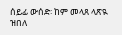ሰይፊ ውሰድ፡ ከም መላጸ ላጽዪ ዝበለ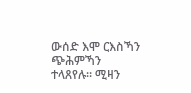ውሰድ እሞ ርእስኻን ጭሕምኻን ተላጸየሉ። ሚዛን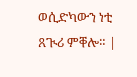ወሲድካውን ነቲ ጸጒሪ ምቐሎ። |